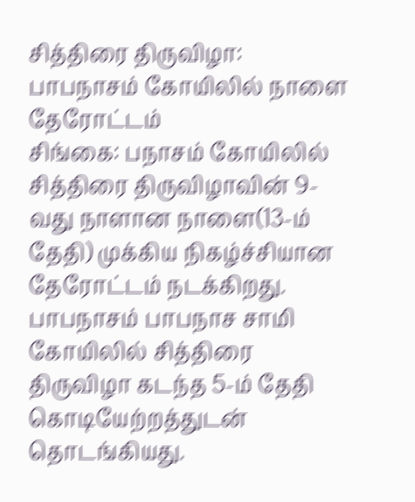சித்திரை திருவிழா: பாபநாசம் கோயிலில் நாளை தேரோட்டம்
சிங்கை: பநாசம் கோயிலில் சித்திரை திருவிழாவின் 9-வது நாளான நாளை(13-ம் தேதி) முக்கிய நிகழ்ச்சியான தேரோட்டம் நடக்கிறது.
பாபநாசம் பாபநாச சாமி கோயிலில் சித்திரை திருவிழா கடந்த 5-ம் தேதி கொடியேற்றத்துடன் தொடங்கியது.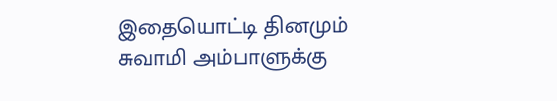இதையொட்டி தினமும் சுவாமி அம்பாளுக்கு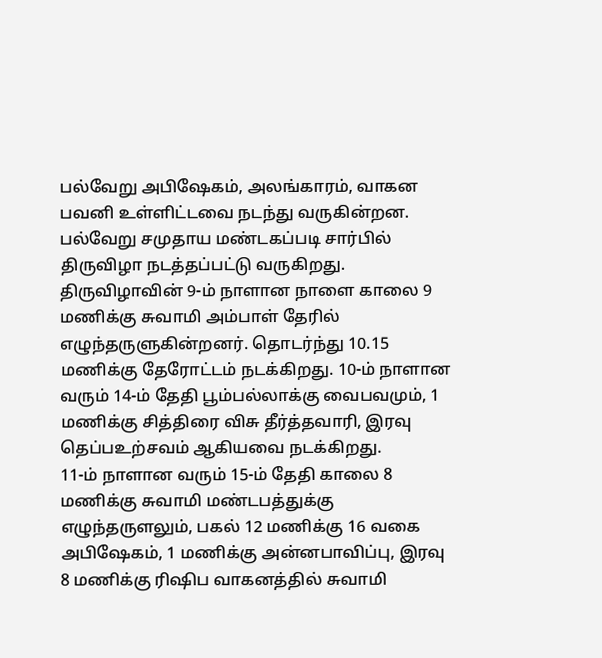பல்வேறு அபிஷேகம், அலங்காரம், வாகன பவனி உள்ளிட்டவை நடந்து வருகின்றன. பல்வேறு சமுதாய மண்டகப்படி சார்பில் திருவிழா நடத்தப்பட்டு வருகிறது. திருவிழாவின் 9-ம் நாளான நாளை காலை 9 மணிக்கு சுவாமி அம்பாள் தேரில் எழுந்தருளுகின்றனர். தொடர்ந்து 10.15 மணிக்கு தேரோட்டம் நடக்கிறது. 10-ம் நாளான வரும் 14-ம் தேதி பூம்பல்லாக்கு வைபவமும், 1 மணிக்கு சித்திரை விசு தீர்த்தவாரி, இரவு தெப்பஉற்சவம் ஆகியவை நடக்கிறது.
11-ம் நாளான வரும் 15-ம் தேதி காலை 8 மணிக்கு சுவாமி மண்டபத்துக்கு எழுந்தருளலும், பகல் 12 மணிக்கு 16 வகை அபிஷேகம், 1 மணிக்கு அன்னபாவிப்பு, இரவு 8 மணிக்கு ரிஷிப வாகனத்தில் சுவாமி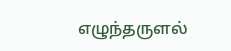எழுந்தருளல்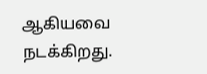ஆகியவை நடக்கிறது.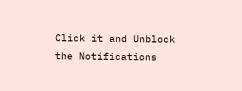Click it and Unblock the Notifications